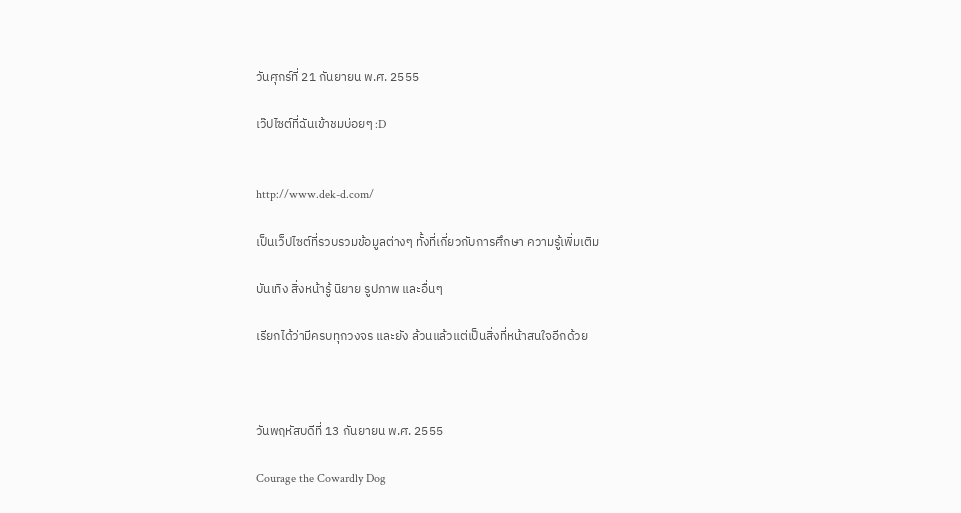วันศุกร์ที่ 21 กันยายน พ.ศ. 2555

เว๊ปไซต์ที่ฉันเข้าชมบ่อยๆ :D


http://www.dek-d.com/

เป็นเว็ปไซต์ที่รวบรวมข้อมูลต่างๆ ทั้งที่เกี่ยวกับการศึกษา ความรู้เพิ่มเติม

บันเทิง สิ่งหน้ารู้ นิยาย รูปภาพ และอื่นๆ

เรียกได้ว่ามีครบทุกวงจร และยัง ล้วนแล้วแต่เป็นสิ่งที่หน้าสนใจอีกด้วย



วันพฤหัสบดีที่ 13 กันยายน พ.ศ. 2555

Courage the Cowardly Dog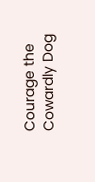Courage the Cowardly Dog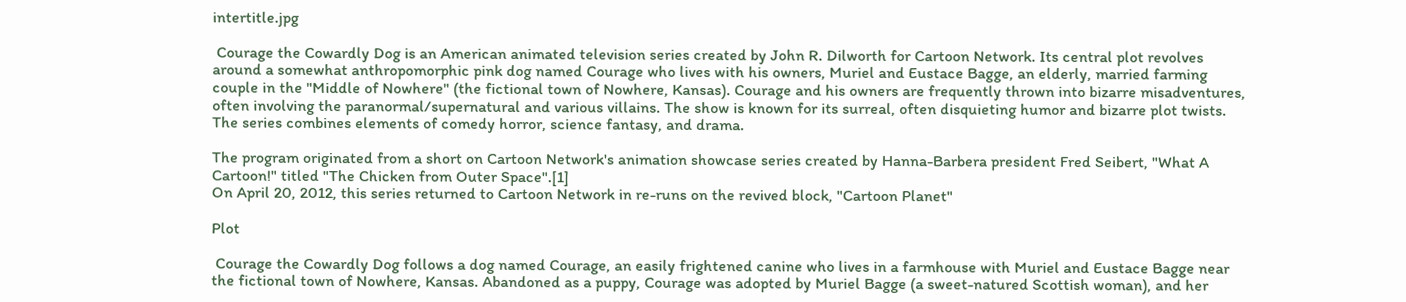intertitle.jpg

 Courage the Cowardly Dog is an American animated television series created by John R. Dilworth for Cartoon Network. Its central plot revolves around a somewhat anthropomorphic pink dog named Courage who lives with his owners, Muriel and Eustace Bagge, an elderly, married farming couple in the "Middle of Nowhere" (the fictional town of Nowhere, Kansas). Courage and his owners are frequently thrown into bizarre misadventures, often involving the paranormal/supernatural and various villains. The show is known for its surreal, often disquieting humor and bizarre plot twists. The series combines elements of comedy horror, science fantasy, and drama.

The program originated from a short on Cartoon Network's animation showcase series created by Hanna-Barbera president Fred Seibert, "What A Cartoon!" titled "The Chicken from Outer Space".[1]
On April 20, 2012, this series returned to Cartoon Network in re-runs on the revived block, "Cartoon Planet"

Plot

 Courage the Cowardly Dog follows a dog named Courage, an easily frightened canine who lives in a farmhouse with Muriel and Eustace Bagge near the fictional town of Nowhere, Kansas. Abandoned as a puppy, Courage was adopted by Muriel Bagge (a sweet-natured Scottish woman), and her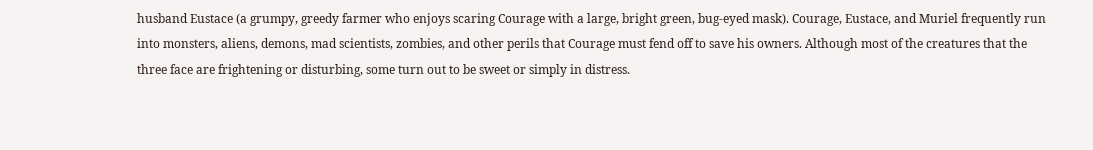husband Eustace (a grumpy, greedy farmer who enjoys scaring Courage with a large, bright green, bug-eyed mask). Courage, Eustace, and Muriel frequently run into monsters, aliens, demons, mad scientists, zombies, and other perils that Courage must fend off to save his owners. Although most of the creatures that the three face are frightening or disturbing, some turn out to be sweet or simply in distress.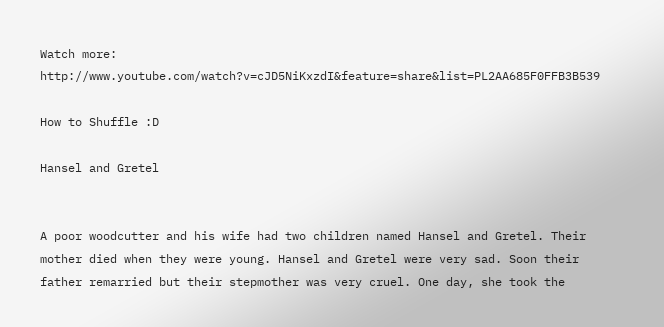Watch more: http://www.youtube.com/watch?v=cJD5NiKxzdI&feature=share&list=PL2AA685F0FFB3B539

How to Shuffle :D

Hansel and Gretel


A poor woodcutter and his wife had two children named Hansel and Gretel. Their mother died when they were young. Hansel and Gretel were very sad. Soon their father remarried but their stepmother was very cruel. One day, she took the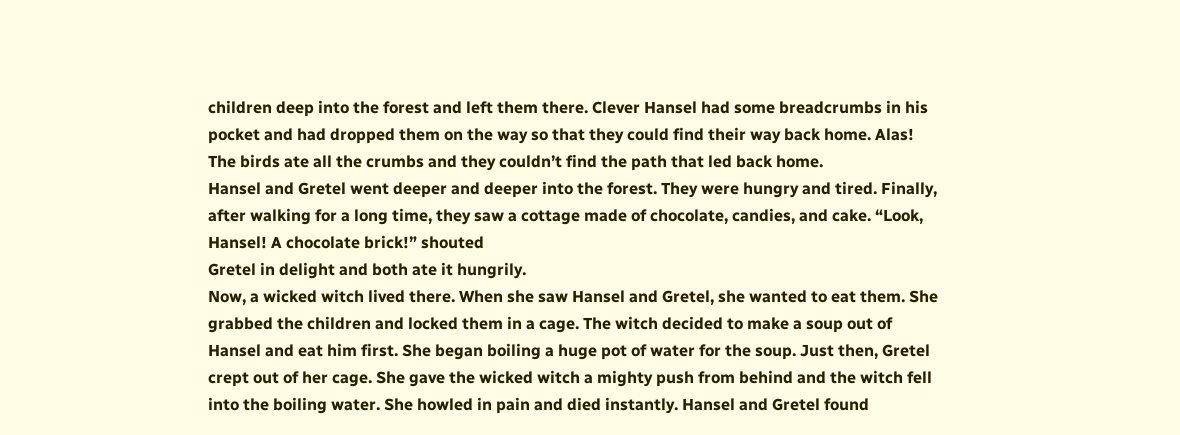children deep into the forest and left them there. Clever Hansel had some breadcrumbs in his pocket and had dropped them on the way so that they could find their way back home. Alas! The birds ate all the crumbs and they couldn’t find the path that led back home.
Hansel and Gretel went deeper and deeper into the forest. They were hungry and tired. Finally, after walking for a long time, they saw a cottage made of chocolate, candies, and cake. “Look, Hansel! A chocolate brick!” shouted
Gretel in delight and both ate it hungrily.
Now, a wicked witch lived there. When she saw Hansel and Gretel, she wanted to eat them. She grabbed the children and locked them in a cage. The witch decided to make a soup out of Hansel and eat him first. She began boiling a huge pot of water for the soup. Just then, Gretel crept out of her cage. She gave the wicked witch a mighty push from behind and the witch fell into the boiling water. She howled in pain and died instantly. Hansel and Gretel found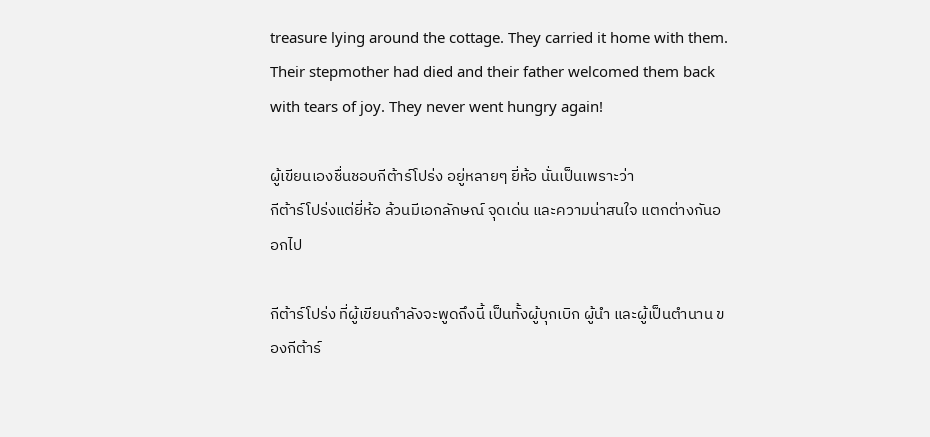treasure lying around the cottage. They carried it home with them. Their stepmother had died and their father welcomed them back with tears of joy. They never went hungry again!

ผู้เขียนเองชื่นชอบกีต้าร์โปร่ง อยู่หลายๆ ยี่ห้อ นั่นเป็นเพราะว่า
กีต้าร์โปร่งแต่ยี่ห้อ ล้วนมีเอกลักษณ์ จุดเด่น และความน่าสนใจ แตกต่างกันออกไป

กีต้าร์โปร่ง ที่ผู้เขียนกำลังจะพูดถึงนี้ เป็นทั้งผู้บุกเบิก ผู้นำ และผู้เป็นตำนาน ของกีต้าร์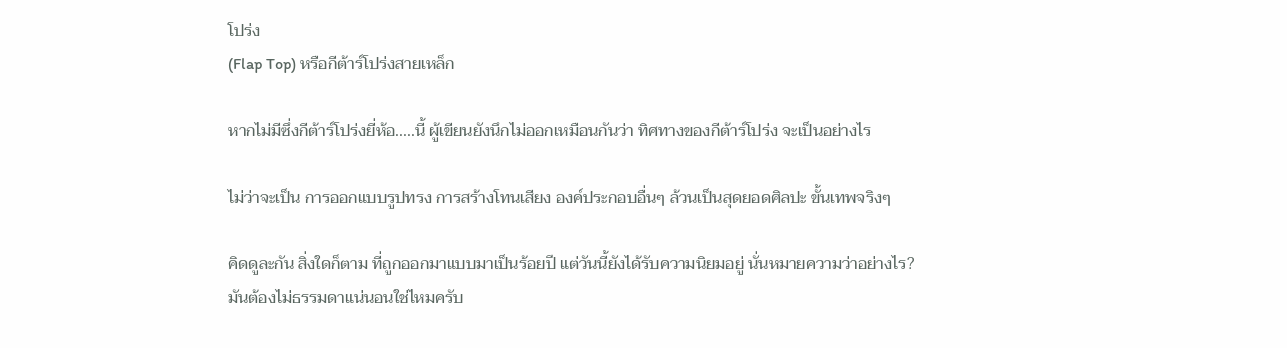โปร่ง
(Flap Top) หรือกีต้าร์โปร่งสายเหล็ก

หากไม่มีซึ่งกีต้าร์โปร่งยี่ห้อ.....นี้ ผู้เขียนยังนึกไม่ออกเหมือนกันว่า ทิศทางของกีต้าร์โปร่ง จะเป็นอย่างไร

ไม่ว่าจะเป็น การออกแบบรูปทรง การสร้างโทนเสียง องค์ประกอบอื่นๆ ล้วนเป็นสุดยอดศิลปะ ขั้นเทพจริงๆ

คิดดูละกัน สิ่งใดก็ตาม ที่ถูกออกมาแบบมาเป็นร้อยปี แต่วันนี้ยังได้รับความนิยมอยู่ นั่นหมายความว่าอย่างไร?
มันต้องไม่ธรรมดาแน่นอนใช่ไหมครับ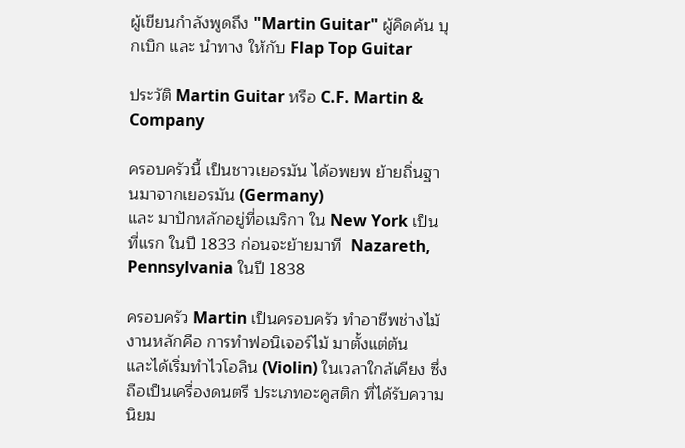ผู้เขียนกำลังพูดถึง "Martin Guitar" ผู้คิดค้น บุกเบิก และ นำทาง ให้กับ Flap Top Guitar

ประวัติ Martin Guitar หรือ C.F. Martin & Company

ครอบครัวนี้ เป็นชาวเยอรมัน ได้อพยพ ย้ายถิ่นฐานมาจากเยอรมัน (Germany)
และ มาปักหลักอยู่ที่อเมริกา ใน New York เป็นที่แรก ในปี 1833 ก่อนจะย้ายมาที  Nazareth, Pennsylvania ในปี 1838

ครอบครัว Martin เป็นครอบครัว ทำอาชีพช่างไม้ งานหลักคือ การทำฟอนิเจอร์ไม้ มาตั้งแต่ต้น
และได้เริ่มทำไวโอลิน (Violin) ในเวลาใกล้เคียง ซึ่งถือเป็นเครื่องดนตรี ประเภทอะคูสติก ที่ได้รับความนิยม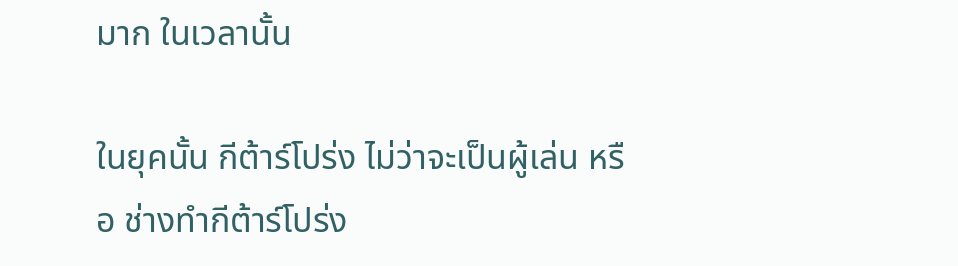มาก ในเวลานั้น

ในยุคนั้น กีต้าร์โปร่ง ไม่ว่าจะเป็นผู้เล่น หรือ ช่างทำกีต้าร์โปร่ง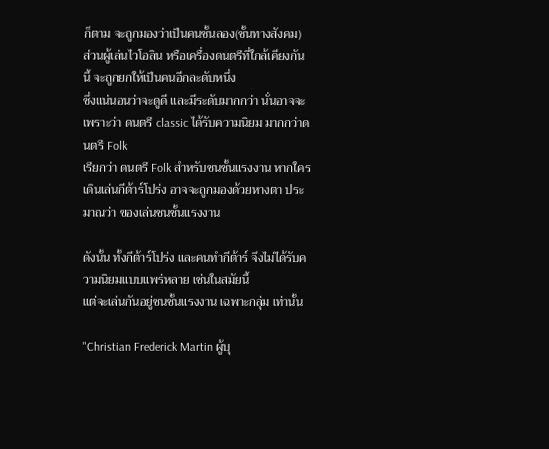ก็ตาม จะถูกมองว่าเป็นคนชั้นลอง(ชั้นทางสังคม)
ส่วนผู้เล่นไวโอลิน หรือเครื่องดนตรีที่ใกล้เคียงกันนี้ จะถูกยกให้เป็นคนอีกละดับหนึ่ง
ซึ่งแน่นอนว่าจะดูดี และมีระดับมากกว่า นั่นอาจจะเพราะว่า ดนตรี classic ได้รับความนิยม มากกว่าดนตรี Folk
เรียกว่า ดนตรี Folk สำหรับชนชั้นแรงงาน หากใครเดินเล่นกีต้าร์โปร่ง อาจจะถูกมองด้วยหางตา ประมาณว่า ของเล่นชนชั้นแรงงาน

ดังนั้น ทั้งกีต้าร์โปร่ง และคนทำกีต้าร์ จึงไม่ได้รับความนิยมแบบแพร่หลาย เช่นในสมัยนี้
แต่จะเล่นกันอยู่ชนชั้นแรงงาน เฉพาะกลุ่ม เท่านั้น

"Christian Frederick Martin ผู้บุ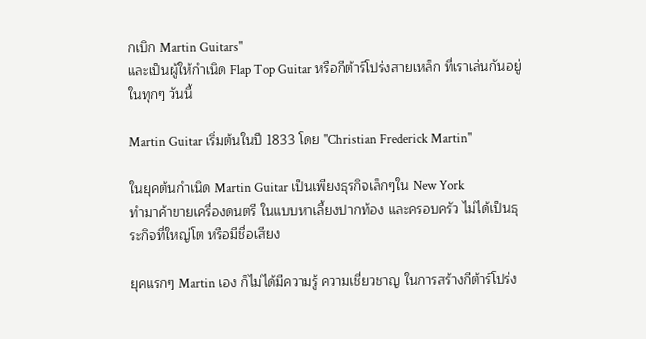กเบิก Martin Guitars"
และเป็นผู้ให้กำเนิด Flap Top Guitar หรือกีต้าร์โปร่งสายเหล็ก ที่เราเล่นกันอยู่ในทุกๆ วันนี้

Martin Guitar เริ่มต้นในปี 1833 โดย "Christian Frederick Martin"

ในยุคต้นกำเนิด Martin Guitar เป็นเพียงธุรกิจเล็กๆใน New York
ทำมาค้าขายเครื่องดนตรี ในแบบหาเลี้ยงปากท้อง และครอบครัว ไม่ได้เป็นธุระกิจที่ใหญ่โต หรือมีชื่อเสียง

ยุคแรกๆ Martin เอง ก็ไม่ได้มีความรู้ ความเชี่ยวชาญ ในการสร้างกีต้าร์โปร่ง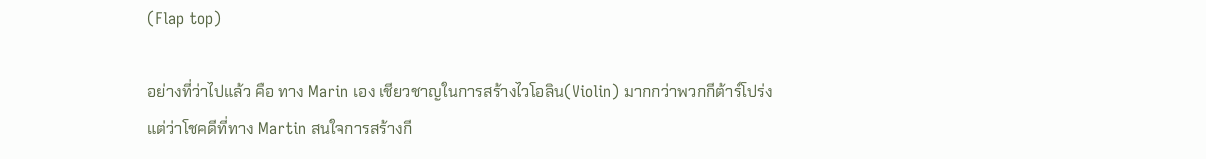(Flap top)

อย่างที่ว่าไปแล้ว คือ ทาง Marin เอง เชียวชาญในการสร้างไวโอลิน(Violin) มากกว่าพวกกีต้าร์โปร่ง
แต่ว่าโชคดีที่ทาง Martin สนใจการสร้างกี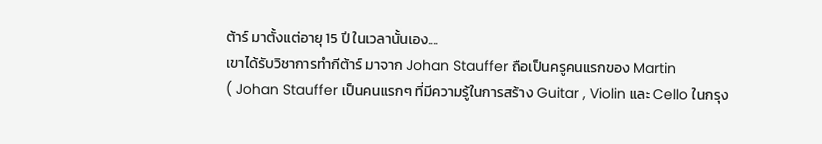ต้าร์ มาตั้งแต่อายุ 15 ปี ในเวลานั้นเอง....
เขาได้รับวิชาการทำกีต้าร์ มาจาก Johan Stauffer ถือเป็นครูคนแรกของ Martin
( Johan Stauffer เป็นคนแรกๆ ที่มีความรู้ในการสร้าง Guitar , Violin และ Cello ในกรุง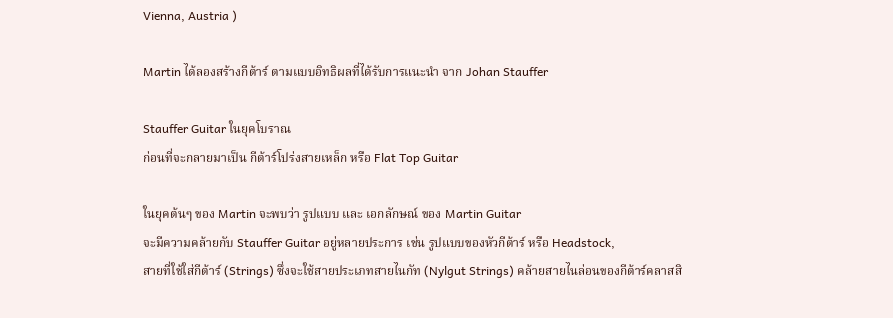Vienna, Austria )

Martin ได้ลองสร้างกีต้าร์ ตามแบบอิทธิผลที่ได้รับการแนะนำ จาก Johan Stauffer

Stauffer Guitar ในยุคโบราณ
ก่อนที่จะกลายมาเป็น กีต้าร์โปร่งสายเหล็ก หรือ Flat Top Guitar

ในยุคต้นๆ ของ Martin จะพบว่า รูปแบบ และ เอกลักษณ์ ของ Martin Guitar
จะมีความคล้ายกับ Stauffer Guitar อยู่หลายประการ เช่น รูปแบบของหัวกีต้าร์ หรือ Headstock,
สายที่ใช้ใส่กีต้าร์ (Strings) ซึ่งจะใช้สายประเภทสายไนกัท (Nylgut Strings) คล้ายสายไนล่อนของกีต้าร์คลาสสิ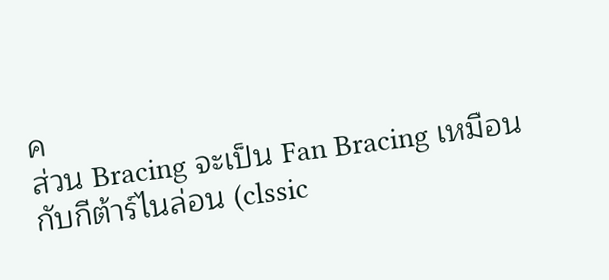ค
ส่วน Bracing จะเป็น Fan Bracing เหมือนกับกีต้าร์ไนล่อน (clssic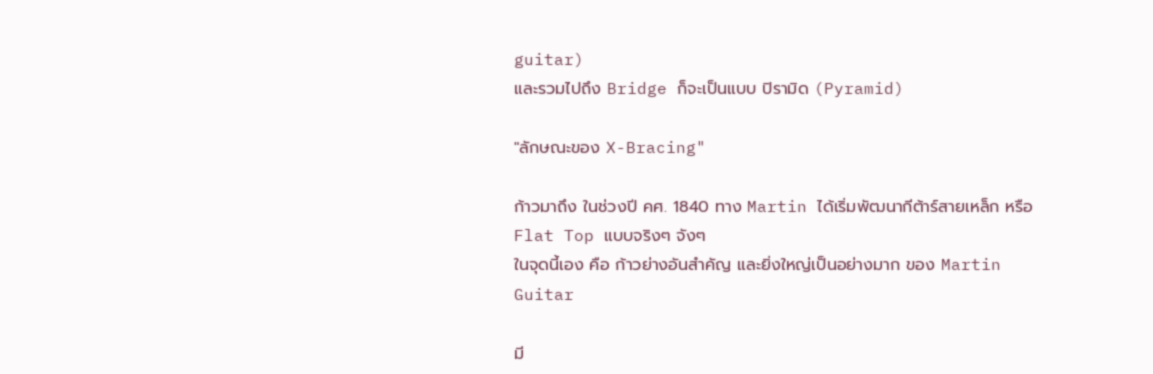guitar)
และรวมไปถึง Bridge ก็จะเป็นแบบ ปิรามิด (Pyramid)

"ลักษณะของ X-Bracing"

ก้าวมาถึง ในช่วงปี คศ. 1840 ทาง Martin ได้เริ่มพัฒนากีต้าร์สายเหล็ก หรือ Flat Top แบบจริงๆ จังๆ
ในจุดนี้เอง คือ ก้าวย่างอันสำคัญ และยิ่งใหญ่เป็นอย่างมาก ของ Martin Guitar

มี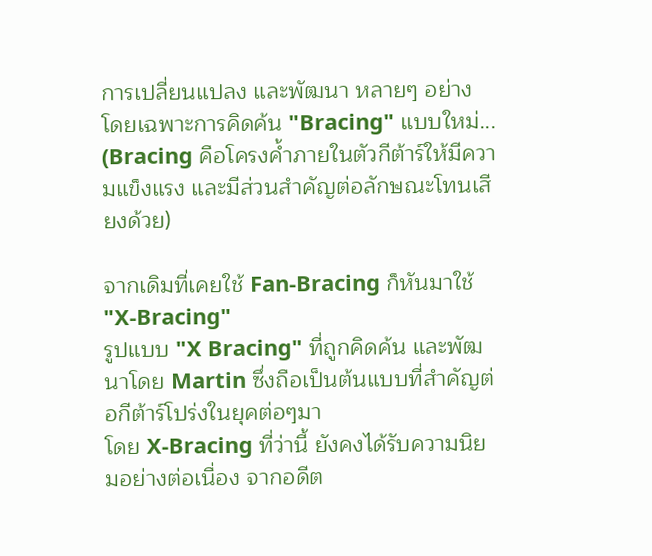การเปลี่ยนแปลง และพัฒนา หลายๆ อย่าง โดยเฉพาะการคิดค้น "Bracing" แบบใหม่...
(Bracing คือโครงค้ำภายในตัวกีต้าร์ให้มีความแข็งแรง และมีส่วนสำคัญต่อลักษณะโทนเสียงด้วย)

จากเดิมที่เคยใช้ Fan-Bracing ก็หันมาใช้ "X-Bracing"
รูปแบบ "X Bracing" ที่ถูกคิดค้น และพัฒนาโดย Martin ซึ่งถือเป็นต้นแบบที่สำคัญต่อกีต้าร์โปร่งในยุคต่อๆมา
โดย X-Bracing ที่ว่านี้ ยังคงได้รับความนิยมอย่างต่อเนื่อง จากอดีต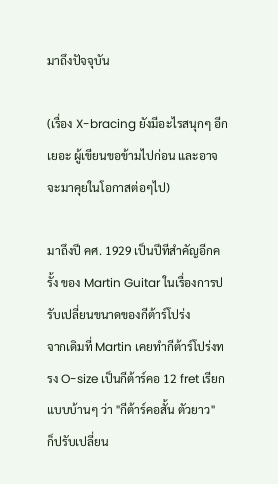มาถึงปัจจุบัน

(เรื่อง X-bracing ยังมีอะไรสนุกๆ อีกเยอะ ผู้เขียนขอข้ามไปก่อน และอาจจะมาคุยในโอกาสต่อๆไป)

มาถึงปี คศ. 1929 เป็นปีทีสำคัญอีกครั้ง ของ Martin Guitar ในเรื่องการปรับเปลี่ยนขนาดของกีต้าร์โปร่ง
จากเดิมที่ Martin เคยทำกีต้าร์โปร่งทรง O-size เป็นกีต้าร์คอ 12 fret เรียกแบบบ้านๆ ว่า "กีต้าร์คอสั้น ตัวยาว"
ก็ปรับเปลี่ยน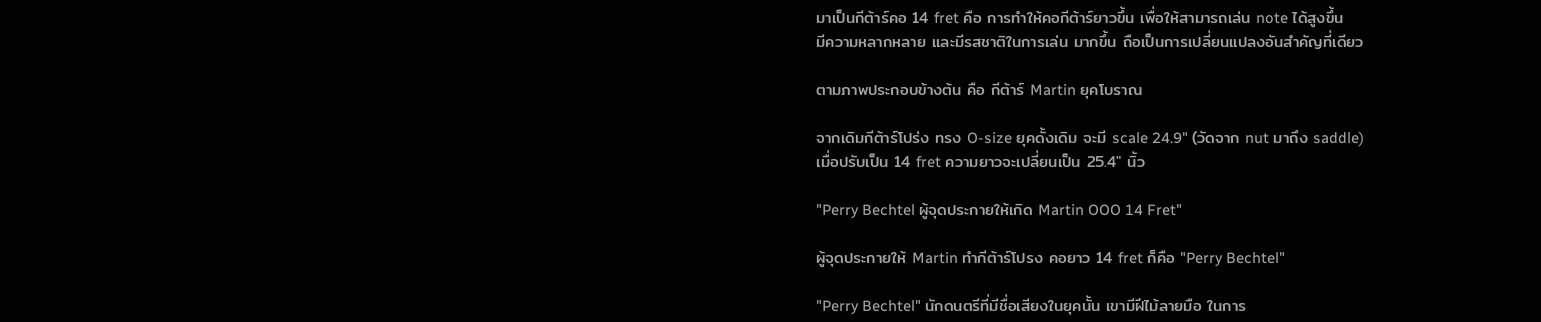มาเป็นกีต้าร์คอ 14 fret คือ การทำให้คอกีต้าร์ยาวขึ้น เพื่อให้สามารถเล่น note ได้สูงขึ้น
มีความหลากหลาย และมีรสชาติในการเล่น มากขึ้น ถือเป็นการเปลี่ยนแปลงอันสำคัญที่เดียว

ตามภาพประกอบข้างต้น คือ กีต้าร์ Martin ยุคโบราณ

จากเดิมกีต้าร์โปร่ง ทรง O-size ยุคดั้งเดิม จะมี scale 24.9" (วัดจาก nut มาถึง saddle)
เมื่อปรับเป็น 14 fret ความยาวจะเปลี่ยนเป็น 25.4" นิ้ว

"Perry Bechtel ผู้จุดประกายให้เกิด Martin OOO 14 Fret"

ผู้จุดประกายให้ Martin ทำกีต้าร์โปรง คอยาว 14 fret ก็คือ "Perry Bechtel"

"Perry Bechtel" นักดนตรีที่มีชื่อเสียงในยุคนั้น เขามีฝีไม้ลายมือ ในการ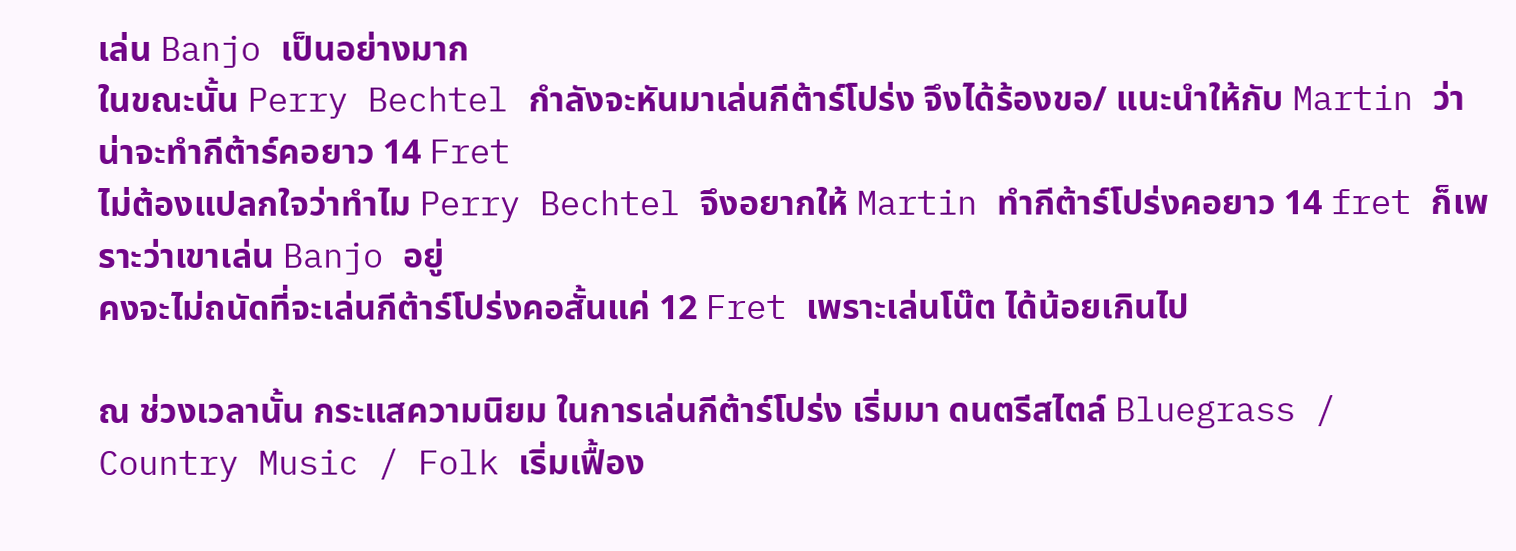เล่น Banjo เป็นอย่างมาก
ในขณะนั้น Perry Bechtel กำลังจะหันมาเล่นกีต้าร์โปร่ง จึงได้ร้องขอ/ แนะนำให้กับ Martin ว่า น่าจะทำกีต้าร์คอยาว 14 Fret
ไม่ต้องแปลกใจว่าทำไม Perry Bechtel จึงอยากให้ Martin ทำกีต้าร์โปร่งคอยาว 14 fret ก็เพราะว่าเขาเล่น Banjo อยู่
คงจะไม่ถนัดที่จะเล่นกีต้าร์โปร่งคอสั้นแค่ 12 Fret เพราะเล่นโน๊ต ได้น้อยเกินไป

ณ ช่วงเวลานั้น กระแสความนิยม ในการเล่นกีต้าร์โปร่ง เริ่มมา ดนตรีสไตล์ Bluegrass /
Country Music / Folk เริ่มเฟื้อง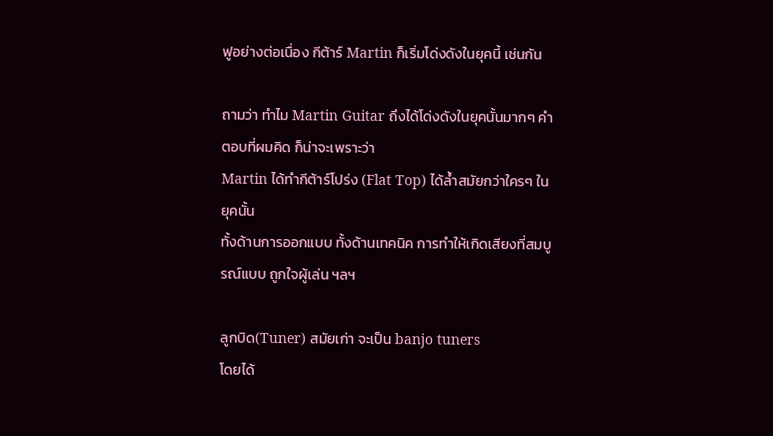ฟูอย่างต่อเนื่อง กีต้าร์ Martin ก็เริ่มโด่งดังในยุคนี้ เช่นกัน

ถามว่า ทำไม Martin Guitar ถึงได้โด่งดังในยุคนั้นมากๆ คำตอบที่ผมคิด ก็น่าจะเพราะว่า
Martin ได้ทำกีต้าร์โปร่ง (Flat Top) ได้ล้ำสมัยกว่าใครๆ ในยุคนั้น
ทั้งด้านการออกแบบ ทั้งด้านเทคนิค การทำให้เกิดเสียงที่สมบูรณ์แบบ ถูกใจผู้เล่น ฯลฯ

ลูกบิด(Tuner) สมัยเก่า จะเป็น banjo tuners
โดยได้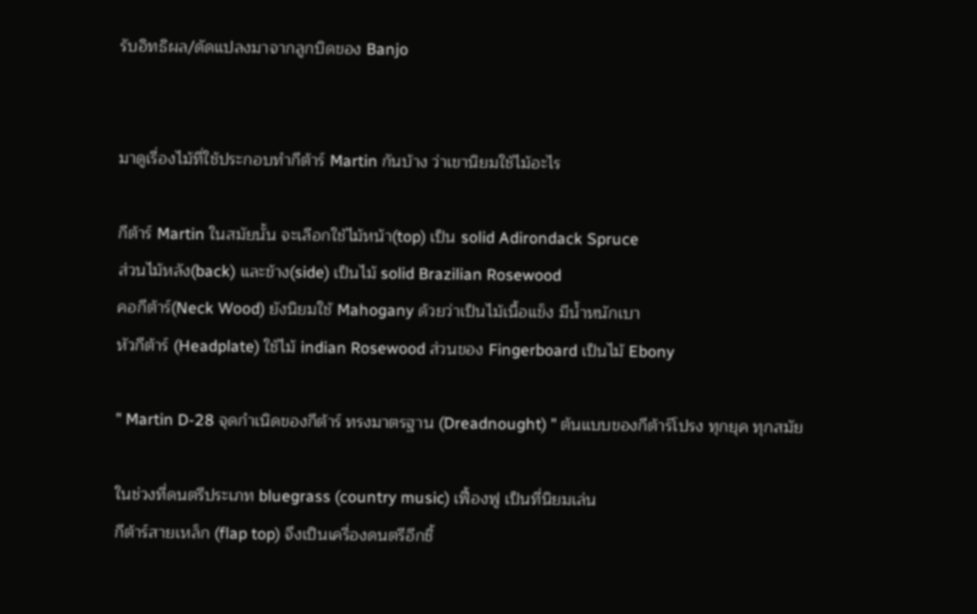รับอิทธิผล/ดัดแปลงมาจากลูกบิดของ Banjo


มาดูเรื่องไม้ที่ใช้ประกอบทำกีต้าร์ Martin กันบ้าง ว่าเขานิยมใช้ไม้อะไร

กีต้าร์ Martin ในสมัยนั้น จะเลือกใช้ไม้หน้า(top) เป็น solid Adirondack Spruce
ส่วนไม้หลัง(back) และข้าง(side) เป็นไม้ solid Brazilian Rosewood
คอกีต้าร์(Neck Wood) ยังนิยมใช้ Mahogany ด้วยว่าเป็นไม้เนื้อแข็ง มีน้ำหนักเบา
หัวกีต้าร์ (Headplate) ใช้ไม้ indian Rosewood ส่วนของ Fingerboard เป็นไม้ Ebony

" Martin D-28 จุดกำเนิดของกีต้าร์ ทรงมาตรฐาน (Dreadnought) " ต้นแบบของกีต้าร์โปรง ทุกยุค ทุกสมัย

ในช่วงที่ดนตรีประเภท bluegrass (country music) เฟื้องฟู เป็นที่นิยมเล่น
กีต้าร์สายเหล็ก (flap top) จึงเป็นเครื่องดนตรีอีกชิ้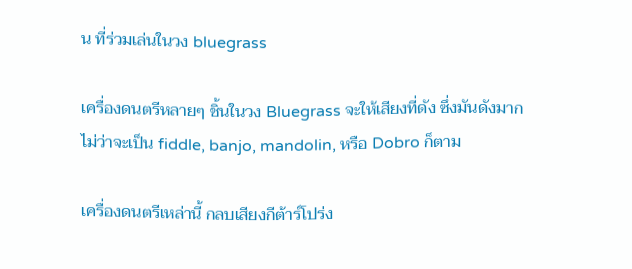น ที่ร่วมเล่นในวง bluegrass

เครื่องดนตรีหลายๆ ชิ้นในวง Bluegrass จะให้เสียงที่ดัง ซึ่งมันดังมาก
ไม่ว่าจะเป็น fiddle, banjo, mandolin, หรือ Dobro ก็ตาม

เครื่องดนตรีเหล่านี้ กลบเสียงกีต้าร์โปร่ง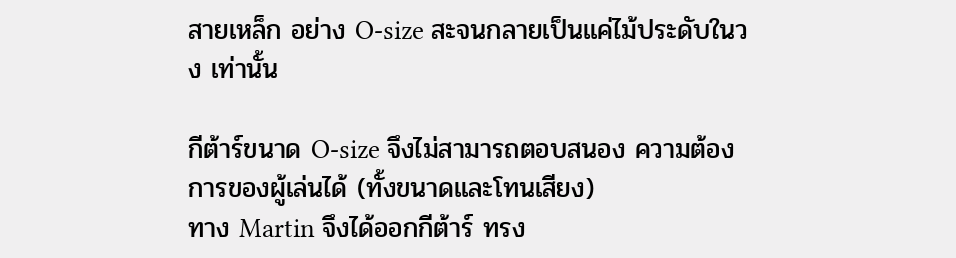สายเหล็ก อย่าง O-size สะจนกลายเป็นแค่ไม้ประดับในวง เท่านั้น

กีต้าร์ขนาด O-size จึงไม่สามารถตอบสนอง ความต้องการของผู้เล่นได้ (ทั้งขนาดและโทนเสียง)
ทาง Martin จึงได้ออกกีต้าร์ ทรง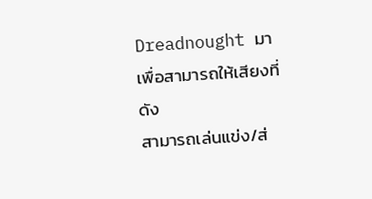Dreadnought มาเพื่อสามารถให้เสียงที่ดัง
สามารถเล่นแข่ง/ส่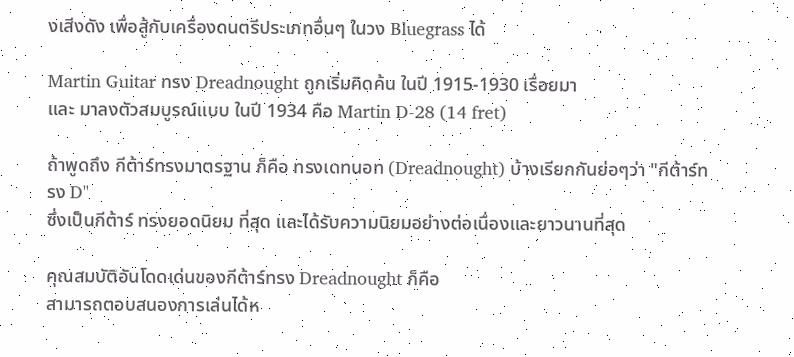งเสีงดัง เพื่อสู้กับเครื่องดนตรีประเภทอื่นๆ ในวง Bluegrass ได้

Martin Guitar ทรง Dreadnought ถูกเริ่มคิดค้น ในปี 1915-1930 เรื่อยมา
และ มาลงตัวสมบูรณ์แบบ ในปี 1934 คือ Martin D-28 (14 fret)

ถ้าพูดถึง กีต้าร์ทรงมาตรฐาน ก็คือ ทรงเดทนอท (Dreadnought) บ้างเรียกกันย่อๆว่า "กีต้าร์ทรง D"
ซึ่งเป็นกีต้าร์ ทรงยอดนิยม ที่สุด และได้รับความนิยมอย่างต่อเนื่องและยาวนานที่สุด

คุณสมบัติอันโดดเด่นของกีต้าร์ทรง Dreadnought ก็คือ
สามารถตอบสนองการเล่นได้ห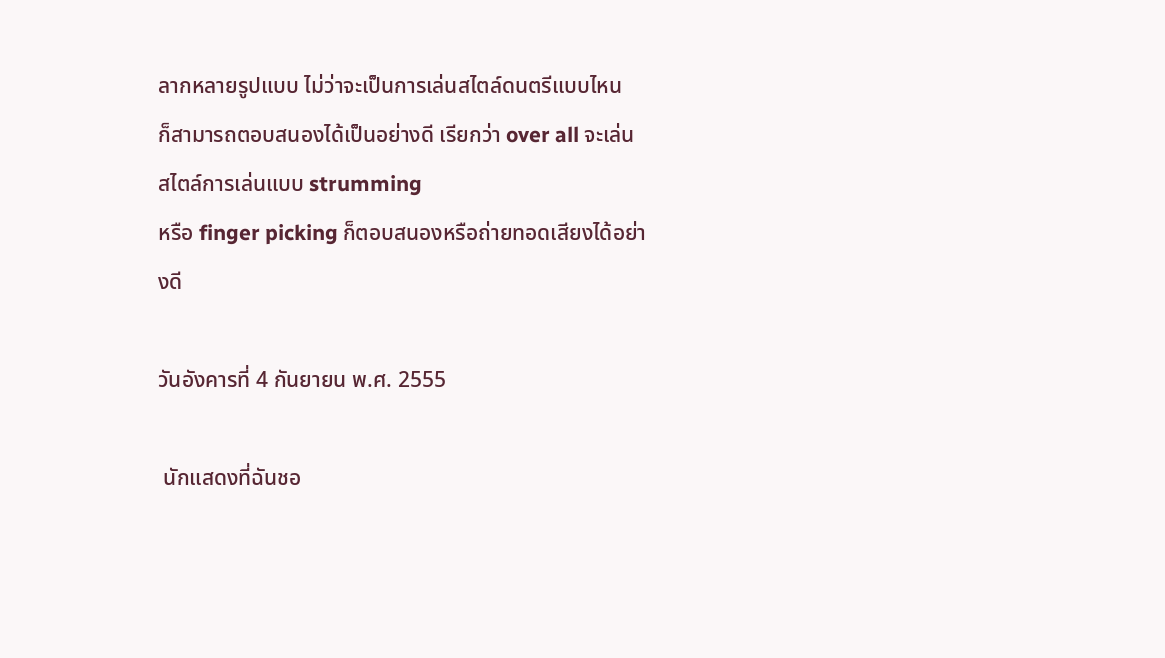ลากหลายรูปแบบ ไม่ว่าจะเป็นการเล่นสไตล์ดนตรีแบบไหน
ก็สามารถตอบสนองได้เป็นอย่างดี เรียกว่า over all จะเล่นสไตล์การเล่นแบบ strumming
หรือ finger picking ก็ตอบสนองหรือถ่ายทอดเสียงได้อย่างดี

วันอังคารที่ 4 กันยายน พ.ศ. 2555

 นักแสดงที่ฉันชอ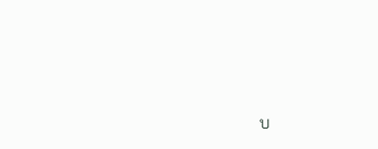บ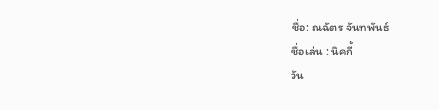ชื่อ: ณฉัตร จันทพันธ์
ชื่อเล่น : นิคกี้
วัน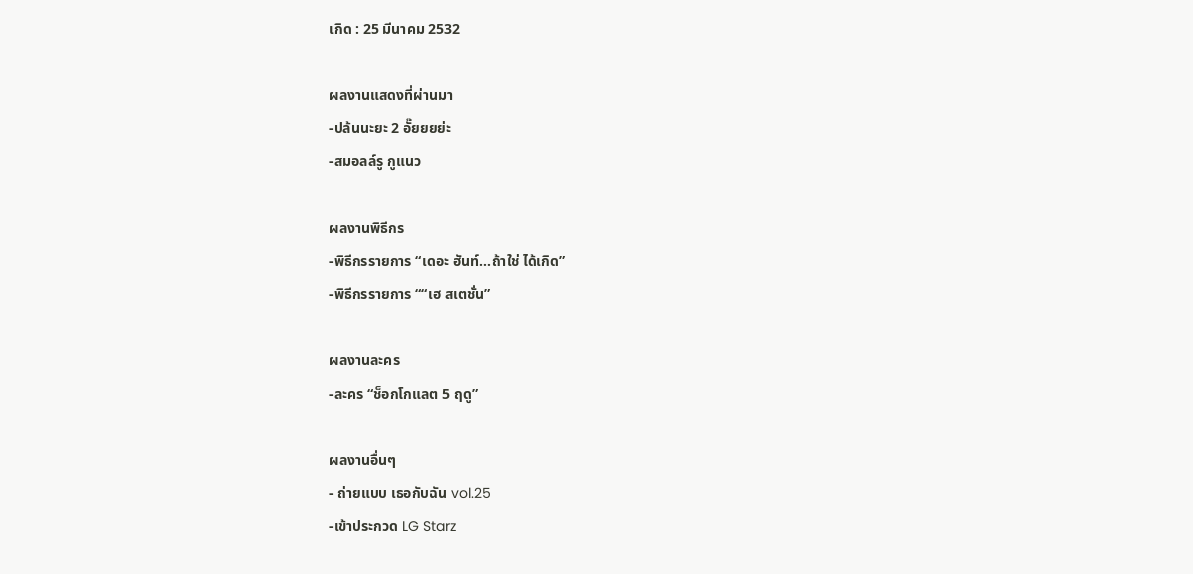เกิด : 25 มีนาคม 2532

ผลงานแสดงที่ผ่านมา
-ปล้นนะยะ 2 อั๊ยยยย่ะ
-สมอลล์รู กูแนว

ผลงานพิธีกร
-พิธีกรรายการ “เดอะ ฮันท์…ถ้าใช่ ได้เกิด”
-พิธีกรรายการ ““เฮ สเตชั่น”

ผลงานละคร
-ละคร “ช็อกโกแลต 5 ฤดู”

ผลงานอื่นๆ
- ถ่ายแบบ เธอกับฉัน vol.25
-เข้าประกวด LG Starz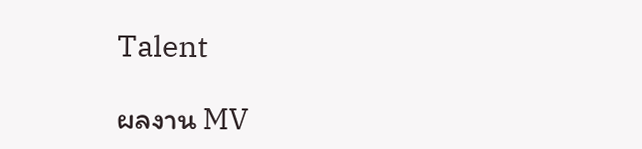Talent

ผลงาน MV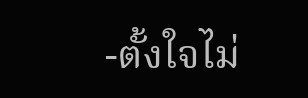-ตั้งใจไม่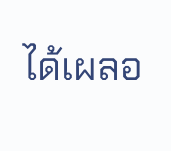ได้เผลอ